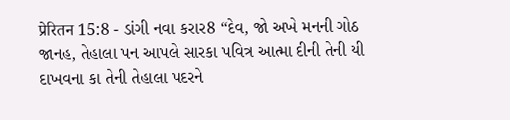प्रेरितन 15:8 - ડાંગી નવા કરાર8 “દેવ, જો અખે મનની ગોઠ જાનહ, તેહાલા પન આપલે સારકા પવિત્ર આત્મા દીની તેની યી દાખવના કા તેની તેહાલા પદરને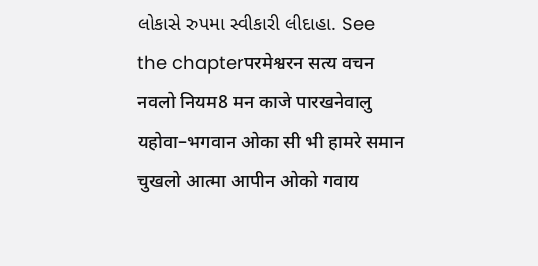લોકાસે રુપમા સ્વીકારી લીદાહા. See the chapterपरमेश्वरन सत्य वचन नवलो नियम8 मन काजे पारखनेवालु यहोवा–भगवान ओका सी भी हामरे समान चुखलो आत्मा आपीन ओको गवाय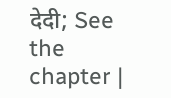देदी; See the chapter |